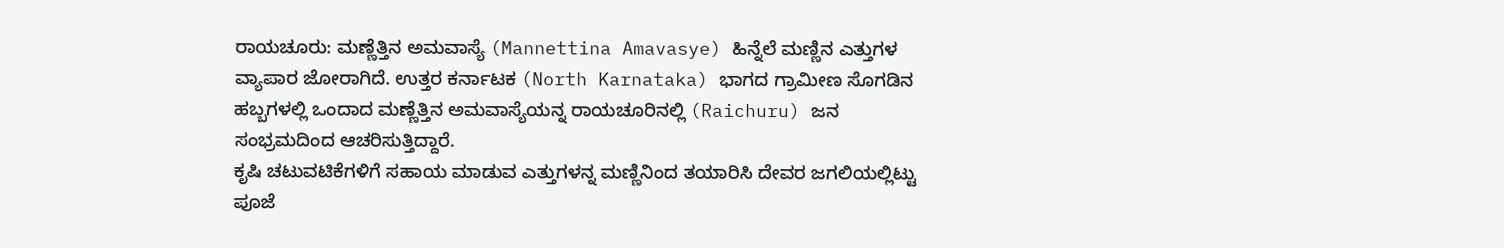ರಾಯಚೂರು: ಮಣ್ಣೆತ್ತಿನ ಅಮವಾಸ್ಯೆ (Mannettina Amavasye) ಹಿನ್ನೆಲೆ ಮಣ್ಣಿನ ಎತ್ತುಗಳ ವ್ಯಾಪಾರ ಜೋರಾಗಿದೆ. ಉತ್ತರ ಕರ್ನಾಟಕ (North Karnataka) ಭಾಗದ ಗ್ರಾಮೀಣ ಸೊಗಡಿನ ಹಬ್ಬಗಳಲ್ಲಿ ಒಂದಾದ ಮಣ್ಣೆತ್ತಿನ ಅಮವಾಸ್ಯೆಯನ್ನ ರಾಯಚೂರಿನಲ್ಲಿ (Raichuru) ಜನ ಸಂಭ್ರಮದಿಂದ ಆಚರಿಸುತ್ತಿದ್ದಾರೆ.
ಕೃಷಿ ಚಟುವಟಿಕೆಗಳಿಗೆ ಸಹಾಯ ಮಾಡುವ ಎತ್ತುಗಳನ್ನ ಮಣ್ಣಿನಿಂದ ತಯಾರಿಸಿ ದೇವರ ಜಗಲಿಯಲ್ಲಿಟ್ಟು ಪೂಜೆ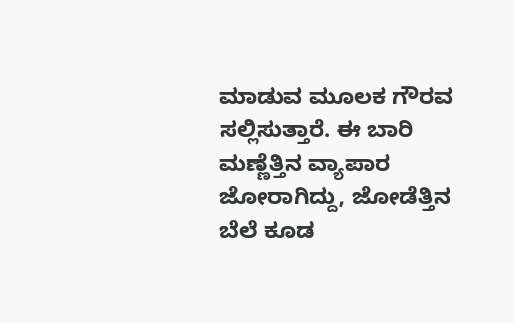ಮಾಡುವ ಮೂಲಕ ಗೌರವ ಸಲ್ಲಿಸುತ್ತಾರೆ. ಈ ಬಾರಿ ಮಣ್ಣೆತ್ತಿನ ವ್ಯಾಪಾರ ಜೋರಾಗಿದ್ದು, ಜೋಡೆತ್ತಿನ ಬೆಲೆ ಕೂಡ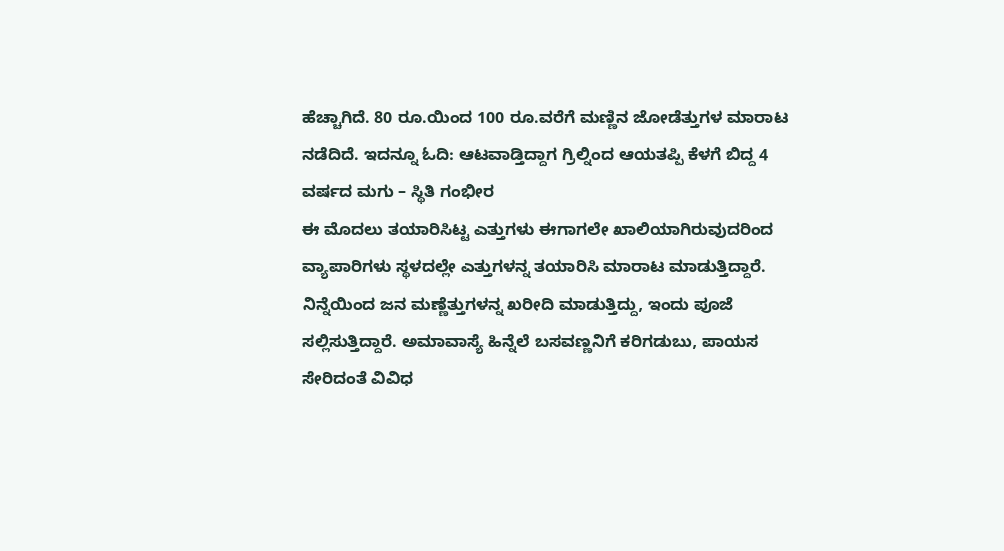ಹೆಚ್ಚಾಗಿದೆ. 80 ರೂ.ಯಿಂದ 100 ರೂ.ವರೆಗೆ ಮಣ್ಣಿನ ಜೋಡೆತ್ತುಗಳ ಮಾರಾಟ ನಡೆದಿದೆ. ಇದನ್ನೂ ಓದಿ: ಆಟವಾಡ್ತಿದ್ದಾಗ ಗ್ರಿಲ್ನಿಂದ ಆಯತಪ್ಪಿ ಕೆಳಗೆ ಬಿದ್ದ 4 ವರ್ಷದ ಮಗು – ಸ್ಥಿತಿ ಗಂಭೀರ
ಈ ಮೊದಲು ತಯಾರಿಸಿಟ್ಟ ಎತ್ತುಗಳು ಈಗಾಗಲೇ ಖಾಲಿಯಾಗಿರುವುದರಿಂದ ವ್ಯಾಪಾರಿಗಳು ಸ್ಥಳದಲ್ಲೇ ಎತ್ತುಗಳನ್ನ ತಯಾರಿಸಿ ಮಾರಾಟ ಮಾಡುತ್ತಿದ್ದಾರೆ. ನಿನ್ನೆಯಿಂದ ಜನ ಮಣ್ಣೆತ್ತುಗಳನ್ನ ಖರೀದಿ ಮಾಡುತ್ತಿದ್ದು, ಇಂದು ಪೂಜೆ ಸಲ್ಲಿಸುತ್ತಿದ್ದಾರೆ. ಅಮಾವಾಸ್ಯೆ ಹಿನ್ನೆಲೆ ಬಸವಣ್ಣನಿಗೆ ಕರಿಗಡುಬು, ಪಾಯಸ ಸೇರಿದಂತೆ ವಿವಿಧ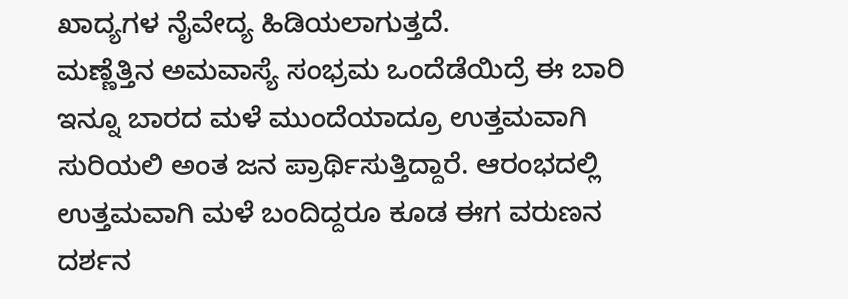ಖಾದ್ಯಗಳ ನೈವೇದ್ಯ ಹಿಡಿಯಲಾಗುತ್ತದೆ.
ಮಣ್ಣೆತ್ತಿನ ಅಮವಾಸ್ಯೆ ಸಂಭ್ರಮ ಒಂದೆಡೆಯಿದ್ರೆ ಈ ಬಾರಿ ಇನ್ನೂ ಬಾರದ ಮಳೆ ಮುಂದೆಯಾದ್ರೂ ಉತ್ತಮವಾಗಿ ಸುರಿಯಲಿ ಅಂತ ಜನ ಪ್ರಾರ್ಥಿಸುತ್ತಿದ್ದಾರೆ. ಆರಂಭದಲ್ಲಿ ಉತ್ತಮವಾಗಿ ಮಳೆ ಬಂದಿದ್ದರೂ ಕೂಡ ಈಗ ವರುಣನ ದರ್ಶನ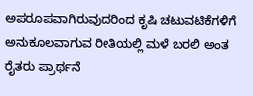ಅಪರೂಪವಾಗಿರುವುದರಿಂದ ಕೃಷಿ ಚಟುವಟಿಕೆಗಳಿಗೆ ಅನುಕೂಲವಾಗುವ ರೀತಿಯಲ್ಲಿ ಮಳೆ ಬರಲಿ ಅಂತ ರೈತರು ಪ್ರಾರ್ಥನೆ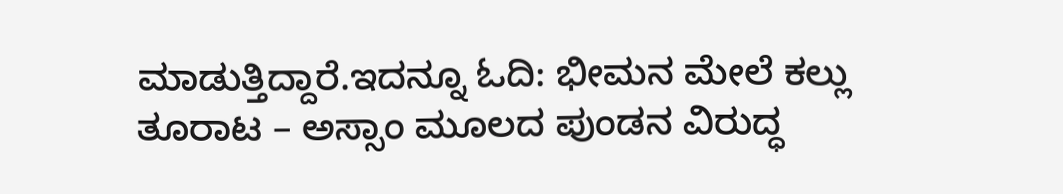ಮಾಡುತ್ತಿದ್ದಾರೆ.ಇದನ್ನೂ ಓದಿ: ಭೀಮನ ಮೇಲೆ ಕಲ್ಲು ತೂರಾಟ – ಅಸ್ಸಾಂ ಮೂಲದ ಪುಂಡನ ವಿರುದ್ಧ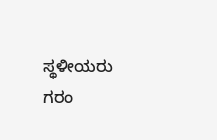ಸ್ಥಳೀಯರು ಗರಂ